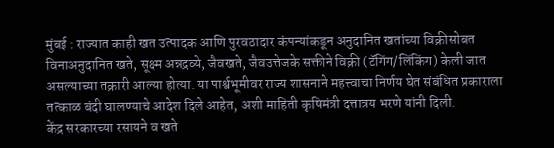मुंबई : राज्यात काही खत उत्पादक आणि पुरवठादार कंपन्यांकडून अनुदानित खतांच्या विक्रीसोबत विनाअनुदानित खते, सूक्ष्म अन्नद्रव्ये, जैवखते, जैवउत्तेजके सक्तीने विक्री (टॅगिंग/लिंकिंग) केली जात असल्याच्या तक्रारी आल्या होत्या. या पार्श्वभूमीवर राज्य शासनाने महत्त्वाचा निर्णय घेत संबंधित प्रकाराला तत्काळ बंदी घालण्याचे आदेश दिले आहेत, अशी माहिती कृषिमंत्री दत्तात्रय भरणे यांनी दिली.
केंद्र सरकारच्या रसायने व खते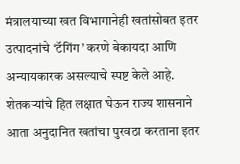मंत्रालयाच्या खत विभागानेही खतांसोबत इतर उत्पादनांचे ‘टॅगिंग’ करणे बेकायदा आणि अन्यायकारक असल्याचे स्पष्ट केले आहे. शेतकऱ्यांचे हित लक्षात घेऊन राज्य शासनाने आता अनुदानित खतांचा पुरवठा करताना इतर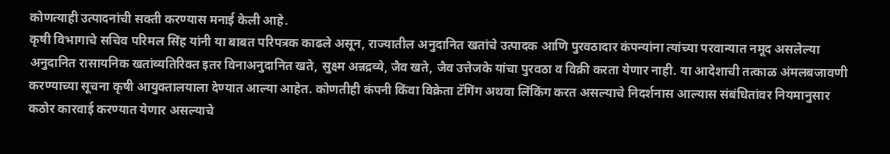कोणत्याही उत्पादनांची सक्ती करण्यास मनाई केली आहे.
कृषी विभागाचे सचिव परिमल सिंह यांनी या बाबत परिपत्रक काढले असून, राज्यातील अनुदानित खतांचे उत्पादक आणि पुरवठादार कंपन्यांना त्यांच्या परवान्यात नमूद असलेल्या अनुदानित रासायनिक खतांव्यतिरिक्त इतर विनाअनुदानित खते, सुक्ष्म अन्नद्रव्ये, जैव खते, जैव उत्तेजके यांचा पुरवठा व विक्री करता येणार नाही. या आदेशाची तत्काळ अंमलबजावणी करण्याच्या सूचना कृषी आयुक्तालयाला देण्यात आल्या आहेत. कोणतीही कंपनी किंवा विक्रेता टॅगिंग अथवा लिंकिंग करत असल्याचे निदर्शनास आल्यास संबंधितांवर नियमानुसार कठोर कारवाई करण्यात येणार असल्याचे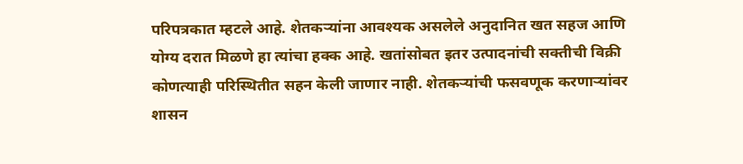परिपत्रकात म्हटले आहे. शेतकऱ्यांना आवश्यक असलेले अनुदानित खत सहज आणि योग्य दरात मिळणे हा त्यांचा हक्क आहे. खतांसोबत इतर उत्पादनांची सक्तीची विक्री कोणत्याही परिस्थितीत सहन केली जाणार नाही. शेतकऱ्यांची फसवणूक करणाऱ्यांवर शासन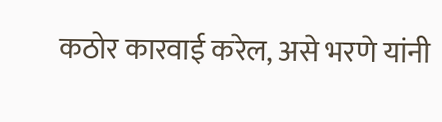कठोर कारवाई करेल, असे भरणे यांनी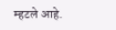म्हटले आहे.